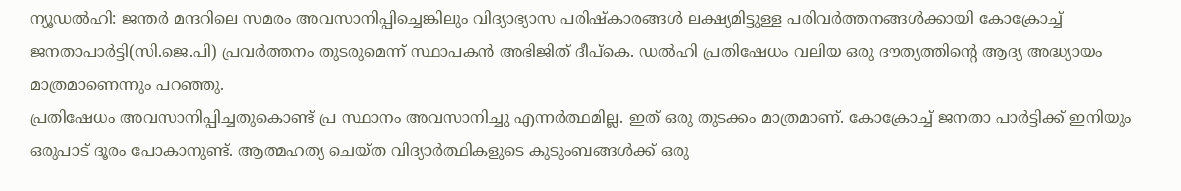ന്യൂഡൽഹി: ജന്തർ മന്ദറിലെ സമരം അവസാനിപ്പിച്ചെങ്കിലും വിദ്യാഭ്യാസ പരിഷ്കാരങ്ങൾ ലക്ഷ്യമിട്ടുള്ള പരിവർത്തനങ്ങൾക്കായി കോക്രോച്ച് ജനതാപാർട്ടി(സി.ജെ.പി) പ്രവർത്തനം തുടരുമെന്ന് സ്ഥാപകൻ അഭിജിത് ദീപ്കെ. ഡൽഹി പ്രതിഷേധം വലിയ ഒരു ദൗത്യത്തിന്റെ ആദ്യ അദ്ധ്യായം മാത്രമാണെന്നും പറഞ്ഞു.
പ്രതിഷേധം അവസാനിപ്പിച്ചതുകൊണ്ട് പ്ര സ്ഥാനം അവസാനിച്ചു എന്നർത്ഥമില്ല. ഇത് ഒരു തുടക്കം മാത്രമാണ്. കോക്രോച്ച് ജനതാ പാർട്ടിക്ക് ഇനിയും ഒരുപാട് ദൂരം പോകാനുണ്ട്. ആത്മഹത്യ ചെയ്ത വിദ്യാർത്ഥികളുടെ കുടുംബങ്ങൾക്ക് ഒരു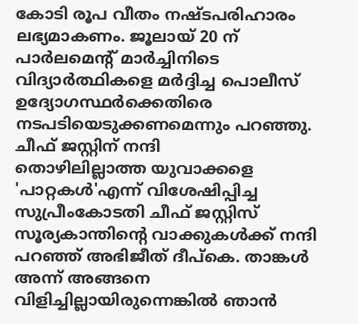കോടി രൂപ വീതം നഷ്ടപരിഹാരം ലഭ്യമാകണം. ജൂലായ് 20 ന് പാർലമെന്റ് മാർച്ചിനിടെ വിദ്യാർത്ഥികളെ മർദ്ദിച്ച പൊലീസ് ഉദ്യോഗസ്ഥർക്കെതിരെ നടപടിയെടുക്കണമെന്നും പറഞ്ഞു.
ചീഫ് ജസ്റ്റിന് നന്ദി
തൊഴിലില്ലാത്ത യുവാക്കളെ 'പാറ്റകൾ'എന്ന് വിശേഷിപ്പിച്ച സുപ്രീംകോടതി ചീഫ് ജസ്റ്റിസ് സൂര്യകാന്തിന്റെ വാക്കുകൾക്ക് നന്ദി പറഞ്ഞ് അഭിജീത് ദീപ്കെ. താങ്കൾ അന്ന് അങ്ങനെ വിളിച്ചില്ലായിരുന്നെങ്കിൽ ഞാൻ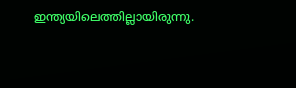ഇന്ത്യയിലെത്തില്ലായിരുന്നു.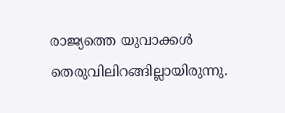രാജ്യത്തെ യുവാക്കൾ തെരുവിലിറങ്ങില്ലായിരുന്നു.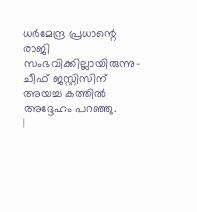ധർമേന്ദ്ര പ്രധാന്റെ രാജി സംഭവിക്കില്ലായിരുന്നു-ചീഫ് ജസ്റ്റിസിന് അയച്ച കത്തിൽ അദ്ദേഹം പറഞ്ഞു.
|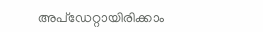അപ്ഡേറ്റായിരിക്കാം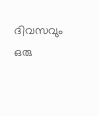ദിവസവും
ഒരു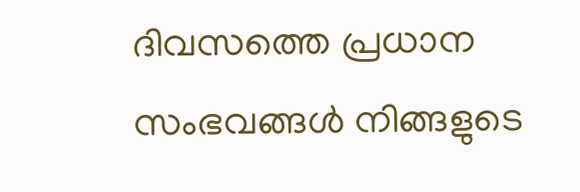ദിവസത്തെ പ്രധാന സംഭവങ്ങൾ നിങ്ങളുടെ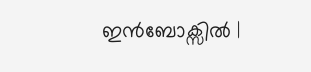ഇൻബോക്സിൽ |